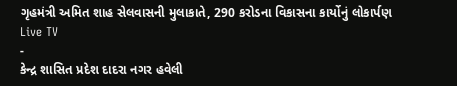ગૃહમંત્રી અમિત શાહ સેલવાસની મુલાકાતે, 290 કરોડના વિકાસના કાર્યોનું લોકાર્પણ
Live TV
-
કેન્દ્ર શાસિત પ્રદેશ દાદરા નગર હવેલી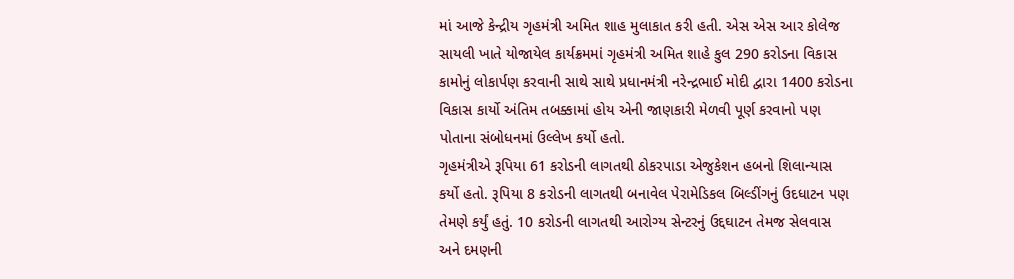માં આજે કેન્દ્રીય ગૃહમંત્રી અમિત શાહ મુલાકાત કરી હતી. એસ એસ આર કોલેજ સાયલી ખાતે યોજાયેલ કાર્યક્રમમાં ગૃહમંત્રી અમિત શાહે કુલ 290 કરોડના વિકાસ કામોનું લોકાર્પણ કરવાની સાથે સાથે પ્રધાનમંત્રી નરેન્દ્રભાઈ મોદી દ્વારા 1400 કરોડના વિકાસ કાર્યો અંતિમ તબક્કામાં હોય એની જાણકારી મેળવી પૂર્ણ કરવાનો પણ પોતાના સંબોધનમાં ઉલ્લેખ કર્યો હતો.
ગૃહમંત્રીએ રૂપિયા 61 કરોડની લાગતથી ઠોકરપાડા એજુકેશન હબનો શિલાન્યાસ કર્યો હતો. રૂપિયા 8 કરોડની લાગતથી બનાવેલ પેરામેડિકલ બિલ્ડીંગનું ઉદધાટન પણ તેમણે કર્યું હતું. 10 કરોડની લાગતથી આરોગ્ય સેન્ટરનું ઉદ્દઘાટન તેમજ સેલવાસ અને દમણની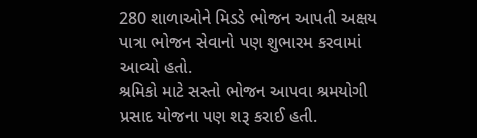280 શાળાઓને મિડડે ભોજન આપતી અક્ષય પાત્રા ભોજન સેવાનો પણ શુભારમ કરવામાં આવ્યો હતો.
શ્રમિકો માટે સસ્તો ભોજન આપવા શ્રમયોગી પ્રસાદ યોજના પણ શરૂ કરાઈ હતી.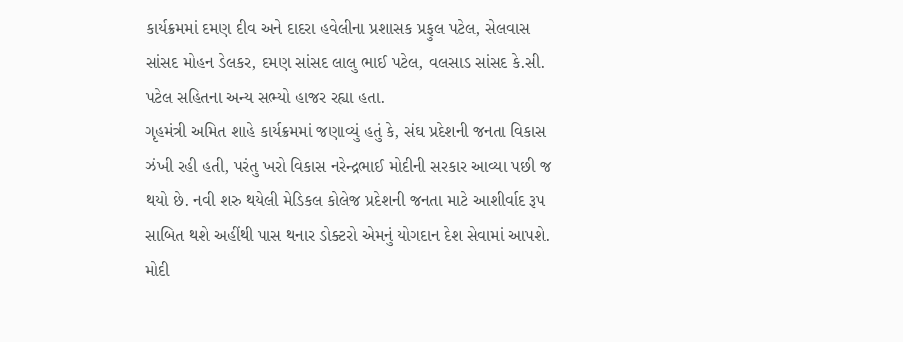કાર્યક્રમમાં દમણ દીવ અને દાદરા હવેલીના પ્રશાસક પ્રફુલ પટેલ, સેલવાસ સાંસદ મોહન ડેલકર, દમણ સાંસદ લાલુ ભાઈ પટેલ, વલસાડ સાંસદ કે.સી. પટેલ સહિતના અન્ય સભ્યો હાજર રહ્યા હતા.
ગૃહમંત્રી અમિત શાહે કાર્યક્રમમાં જણાવ્યું હતું કે, સંઘ પ્રદેશની જનતા વિકાસ ઝંખી રહી હતી, પરંતુ ખરો વિકાસ નરેન્દ્રભાઈ મોદીની સરકાર આવ્યા પછી જ થયો છે. નવી શરુ થયેલી મેડિકલ કોલેજ પ્રદેશની જનતા માટે આશીર્વાદ રૂપ સાબિત થશે અહીંથી પાસ થનાર ડોક્ટરો એમનું યોગદાન દેશ સેવામાં આપશે. મોદી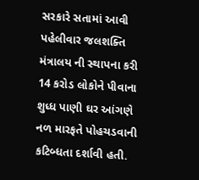સરકારે સતામાં આવી પહેલીવાર જલશક્તિ મંત્રાલય ની સ્થાપના કરી 14 કરોડ લોકોને પીવાના શુધ્ધ પાણી ઘર આંગણે નળ મારફતે પોહચડવાની કટિબ્ધતા દર્શાવી હતી.